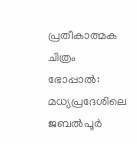പ്രതീകാത്മക ചിത്രം
ഭോപ്പാൽ: മധ്യപ്രദേശിലെ ജബൽപൂർ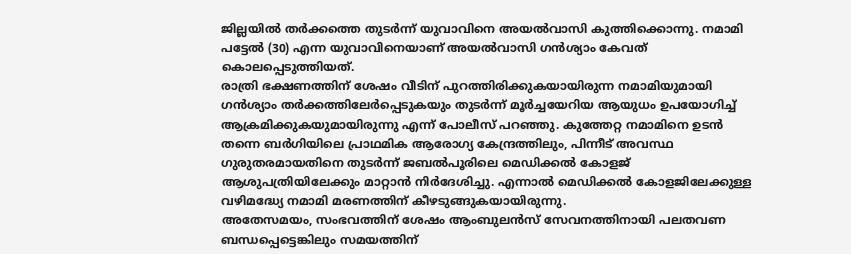ജില്ലയിൽ തർക്കത്തെ തുടർന്ന് യുവാവിനെ അയൽവാസി കുത്തിക്കൊന്നു. നമാമി പട്ടേൽ (30) എന്ന യുവാവിനെയാണ് അയൽവാസി ഗൻശ്യാം കേവത് കൊലപ്പെടുത്തിയത്.
രാത്രി ഭക്ഷണത്തിന് ശേഷം വീടിന് പുറത്തിരിക്കുകയായിരുന്ന നമാമിയുമായി ഗൻശ്യാം തർക്കത്തിലേർപ്പെടുകയും തുടർന്ന് മൂർച്ചയേറിയ ആയുധം ഉപയോഗിച്ച് ആക്രമിക്കുകയുമായിരുന്നു എന്ന് പോലീസ് പറഞ്ഞു. കുത്തേറ്റ നമാമിനെ ഉടൻ തന്നെ ബർഗിയിലെ പ്രാഥമിക ആരോഗ്യ കേന്ദ്രത്തിലും, പിന്നീട് അവസ്ഥ ഗുരുതരമായതിനെ തുടർന്ന് ജബൽപൂരിലെ മെഡിക്കൽ കോളജ് ആശുപത്രിയിലേക്കും മാറ്റാൻ നിർദേശിച്ചു. എന്നാൽ മെഡിക്കൽ കോളജിലേക്കുള്ള വഴിമദ്ധ്യേ നമാമി മരണത്തിന് കീഴടുങ്ങുകയായിരുന്നു.
അതേസമയം, സംഭവത്തിന് ശേഷം ആംബുലൻസ് സേവനത്തിനായി പലതവണ ബന്ധപ്പെട്ടെങ്കിലും സമയത്തിന്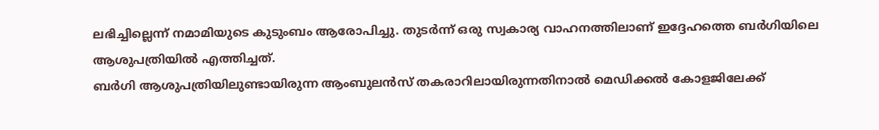ലഭിച്ചില്ലെന്ന് നമാമിയുടെ കുടുംബം ആരോപിച്ചു. തുടർന്ന് ഒരു സ്വകാര്യ വാഹനത്തിലാണ് ഇദ്ദേഹത്തെ ബർഗിയിലെ ആശുപത്രിയിൽ എത്തിച്ചത്.
ബർഗി ആശുപത്രിയിലുണ്ടായിരുന്ന ആംബുലൻസ് തകരാറിലായിരുന്നതിനാൽ മെഡിക്കൽ കോളജിലേക്ക്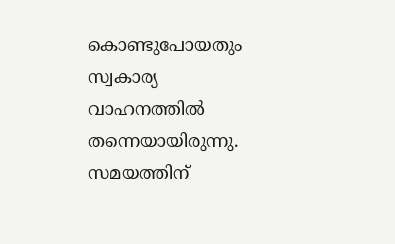കൊണ്ടുപോയതും സ്വകാര്യ വാഹനത്തിൽ തന്നെയായിരുന്നു. സമയത്തിന്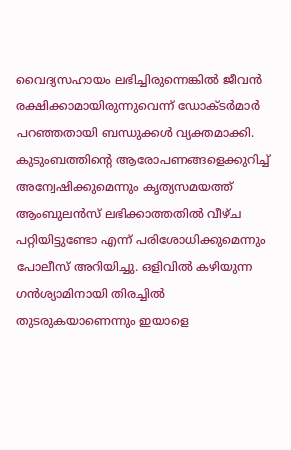വൈദ്യസഹായം ലഭിച്ചിരുന്നെങ്കിൽ ജീവൻ രക്ഷിക്കാമായിരുന്നുവെന്ന് ഡോക്ടർമാർ പറഞ്ഞതായി ബന്ധുക്കൾ വ്യക്തമാക്കി.
കുടുംബത്തിന്റെ ആരോപണങ്ങളെക്കുറിച്ച് അന്വേഷിക്കുമെന്നും കൃത്യസമയത്ത് ആംബുലൻസ് ലഭിക്കാത്തതിൽ വീഴ്ച പറ്റിയിട്ടുണ്ടോ എന്ന് പരിശോധിക്കുമെന്നും പോലീസ് അറിയിച്ചു. ഒളിവിൽ കഴിയുന്ന ഗൻശ്യാമിനായി തിരച്ചിൽ തുടരുകയാണെന്നും ഇയാളെ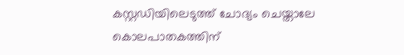കസ്റ്റഡിയിലെടുത്ത് ചോദ്യം ചെയ്താലേ കൊലപാതകത്തിന്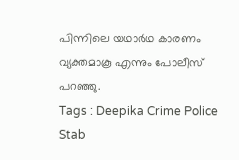പിന്നിലെ യഥാർഥ കാരണം വ്യക്തമാകൂ എന്നും പോലീസ് പറഞ്ഞു.
Tags : Deepika Crime Police Stab